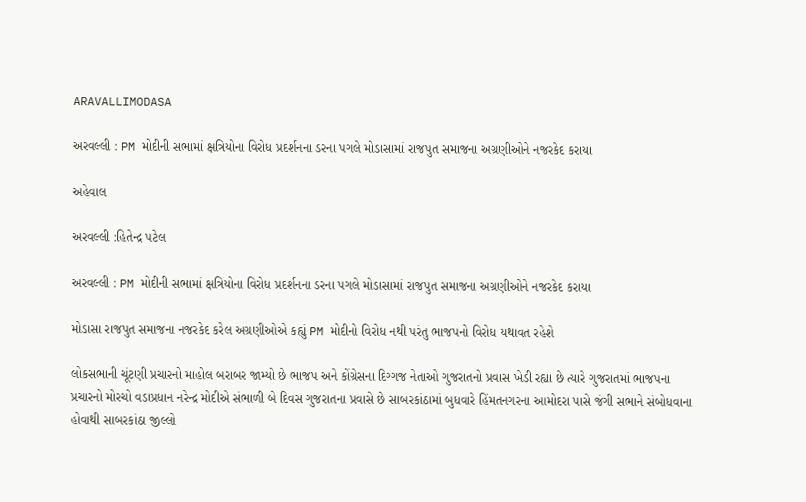ARAVALLIMODASA

અરવલ્લી : PM મોદીની સભામાં ક્ષત્રિયોના વિરોધ પ્રદર્શનના ડરના પગલે મોડાસામાં રાજપુત સમાજના અગ્રણીઓને નજરકેદ કરાયા

અહેવાલ

અરવલ્લી :હિતેન્દ્ર પટેલ

અરવલ્લી : PM મોદીની સભામાં ક્ષત્રિયોના વિરોધ પ્રદર્શનના ડરના પગલે મોડાસામાં રાજપુત સમાજના અગ્રણીઓને નજરકેદ કરાયા

મોડાસા રાજપુત સમાજના નજરકેદ કરેલ અગ્રણીઓએ કહ્યું PM મોદીનો વિરોધ નથી પરંતુ ભાજપનો વિરોધ યથાવત રહેશે

લોકસભાની ચૂંટણી પ્રચારનો માહોલ બરાબર જામ્યો છે ભાજપ અને કોંગ્રેસના દિગ્ગજ નેતાઓ ગુજરાતનો પ્રવાસ ખેડી રહ્યા છે ત્યારે ગુજરાતમાં ભાજપના પ્રચારનો મોરચો વડાપ્રધાન નરેન્દ્ર મોદીએ સંભાળી બે દિવસ ગુજરાતના પ્રવાસે છે સાબરકાંઠામાં બુધવારે હિંમતનગરના આમોદરા પાસે જંગી સભાને સંબોધવાના હોવાથી સાબરકાંઠા જીલ્લો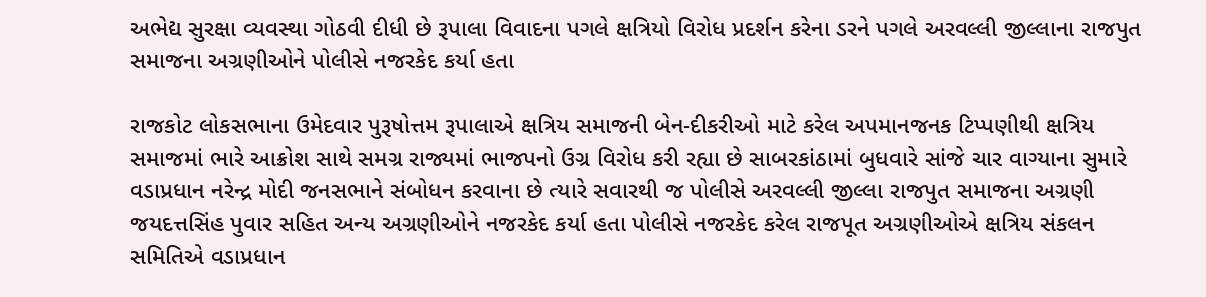અભેદ્ય સુરક્ષા વ્યવસ્થા ગોઠવી દીધી છે રૂપાલા વિવાદના પગલે ક્ષત્રિયો વિરોધ પ્રદર્શન કરેના ડરને પગલે અરવલ્લી જીલ્લાના રાજપુત સમાજના અગ્રણીઓને પોલીસે નજરકેદ કર્યા હતા

રાજકોટ લોકસભાના ઉમેદવાર પુરૂષોત્તમ રૂપાલાએ ક્ષત્રિય સમાજની બેન-દીકરીઓ માટે કરેલ અપમાનજનક ટિપ્પણીથી ક્ષત્રિય સમાજમાં ભારે આક્રોશ સાથે સમગ્ર રાજ્યમાં ભાજપનો ઉગ્ર વિરોધ કરી રહ્યા છે સાબરકાંઠામાં બુધવારે સાંજે ચાર વાગ્યાના સુમારે વડાપ્રધાન નરેન્દ્ર મોદી જનસભાને સંબોધન કરવાના છે ત્યારે સવારથી જ પોલીસે અરવલ્લી જીલ્લા રાજપુત સમાજના અગ્રણી જયદત્તસિંહ પુવાર સહિત અન્ય અગ્રણીઓને નજરકેદ કર્યા હતા પોલીસે નજરકેદ કરેલ રાજપૂત અગ્રણીઓએ ક્ષત્રિય સંકલન સમિતિએ વડાપ્રધાન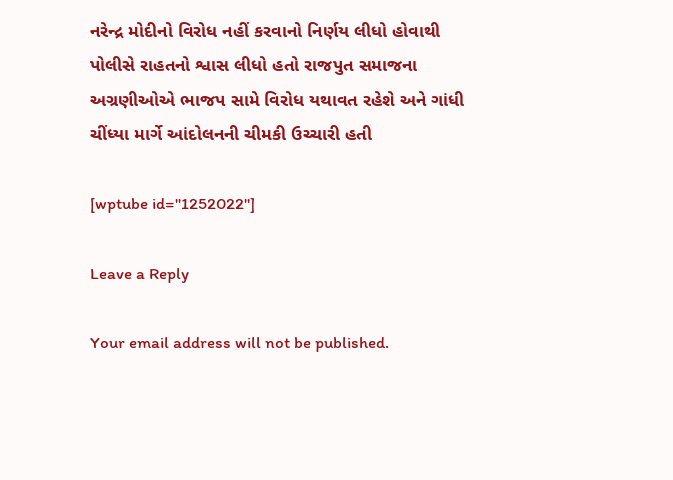નરેન્દ્ર મોદીનો વિરોધ નહીં કરવાનો નિર્ણય લીધો હોવાથી પોલીસે રાહતનો શ્વાસ લીધો હતો રાજપુત સમાજના અગ્રણીઓએ ભાજપ સામે વિરોધ યથાવત રહેશે અને ગાંધી ચીંધ્યા માર્ગે આંદોલનની ચીમકી ઉચ્ચારી હતી

[wptube id="1252022"]

Leave a Reply

Your email address will not be published.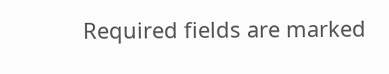Required fields are marked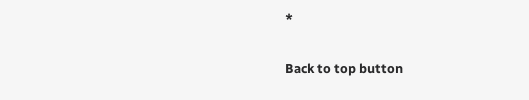*

Back to top button